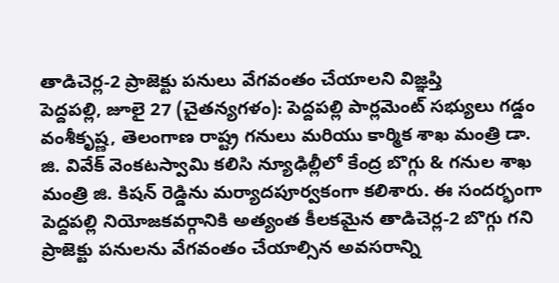తాడిచెర్ల-2 ప్రాజెక్టు పనులు వేగవంతం చేయాలని విజ్ఞప్తి
పెద్దపల్లి, జూలై 27 (చైతన్యగళం): పెద్దపల్లి పార్లమెంట్ సభ్యులు గడ్డం వంశీకృష్ణ, తెలంగాణ రాష్ట్ర గనులు మరియు కార్మిక శాఖ మంత్రి డా. జి. వివేక్ వెంకటస్వామి కలిసి న్యూఢిల్లీలో కేంద్ర బొగ్గు & గనుల శాఖ మంత్రి జి. కిషన్ రెడ్డిను మర్యాదపూర్వకంగా కలిశారు. ఈ సందర్భంగా పెద్దపల్లి నియోజకవర్గానికి అత్యంత కీలకమైన తాడిచెర్ల-2 బొగ్గు గని ప్రాజెక్టు పనులను వేగవంతం చేయాల్సిన అవసరాన్ని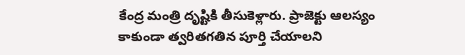కేంద్ర మంత్రి దృష్టికి తీసుకెళ్లారు. ప్రాజెక్టు ఆలస్యం కాకుండా త్వరితగతిన పూర్తి చేయాలని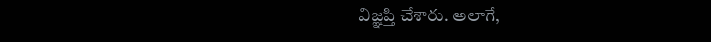విజ్ఞప్తి చేశారు. అలాగే,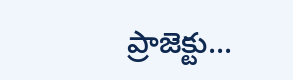ప్రాజెక్టు...